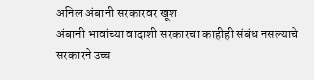अनिल अंबानी सरकारवर खूश
अंबानी भावांच्या वादाशी सरकारचा काहीही संबंध नसल्याचे सरकारने उच्च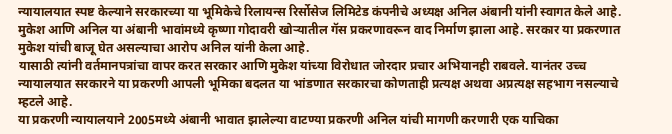न्यायालयात स्पष्ट केल्याने सरकारच्या या भूमिकेचे रिलायन्स रिर्सोसेज लिमिटेड कंपनीचे अध्यक्ष अनिल अंबानी यांनी स्वागत केले आहे.
मुकेश आणि अनिल या अंबानी भावांमध्ये कृष्णा गोदावरी खोऱ्यातील गॅस प्रकरणावरून वाद निर्माण झाला आहे. सरकार या प्रकरणात मुकेश यांची बाजू घेत असल्याचा आरोप अनिल यांनी केला आहे.
यासाठी त्यांनी वर्तमानपत्रांचा वापर करत सरकार आणि मुकेश यांच्या विरोधात जोरदार प्रचार अभियानही राबवले. यानंतर उच्च न्यायालयात सरकारने या प्रकरणी आपली भूमिका बदलत या भांडणात सरकारचा कोणताही प्रत्यक्ष अथवा अप्रत्यक्ष सहभाग नसल्याचे म्हटले आहे.
या प्रकरणी न्यायालयाने 2005मध्ये अंबानी भावात झालेल्या वाटण्या प्रकरणी अनिल यांची मागणी करणारी एक याचिका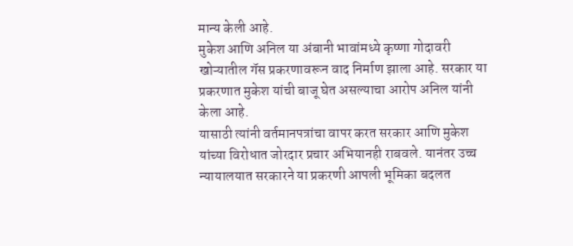मान्य केली आहे.
मुकेश आणि अनिल या अंबानी भावांमध्ये कृष्णा गोदावरी खोऱ्यातील गॅस प्रकरणावरून वाद निर्माण झाला आहे. सरकार या प्रकरणात मुकेश यांची बाजू घेत असल्याचा आरोप अनिल यांनी केला आहे.
यासाठी त्यांनी वर्तमानपत्रांचा वापर करत सरकार आणि मुकेश यांच्या विरोधात जोरदार प्रचार अभियानही राबवले. यानंतर उच्च न्यायालयात सरकारने या प्रकरणी आपली भूमिका बदलत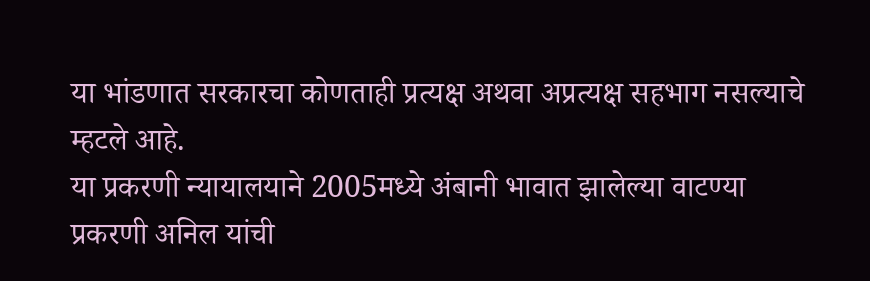या भांडणात सरकारचा कोणताही प्रत्यक्ष अथवा अप्रत्यक्ष सहभाग नसल्याचे म्हटले आहे.
या प्रकरणी न्यायालयाने 2005मध्ये अंबानी भावात झालेल्या वाटण्या प्रकरणी अनिल यांची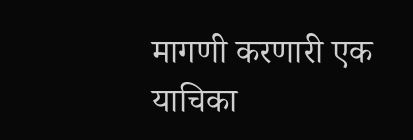मागणी करणारी एक याचिका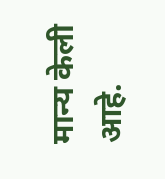मान्य केली आहे.